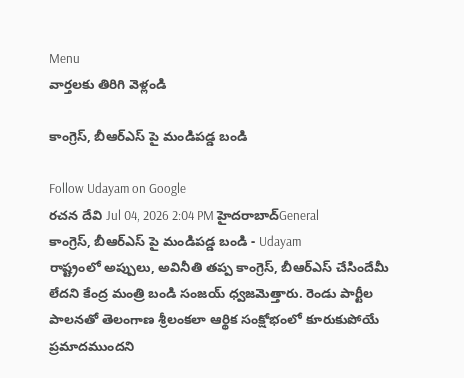Menu
వార్తలకు తిరిగి వెళ్లండి

కాంగ్రెస్, బీఆర్ఎస్ పై మండిపడ్డ బండి

Follow Udayam on Google
రచన దేవి Jul 04, 2026 2:04 PM హైదరాబాద్General
కాంగ్రెస్, బీఆర్ఎస్ పై మండిపడ్డ బండి - Udayam
రాష్ట్రంలో అప్పులు, అవినీతి తప్ప కాంగ్రెస్, బీఆర్ఎస్ చేసిందేమీ లేదని కేంద్ర మంత్రి బండి సంజయ్ ధ్వజమెత్తారు. రెండు పార్టీల పాలనతో తెలంగాణ శ్రీలంకలా ఆర్థిక సంక్షోభంలో కూరుకుపోయే ప్రమాదముందని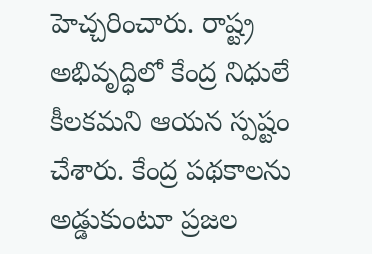హెచ్చరించారు. రాష్ట్ర అభివృద్ధిలో కేంద్ర నిధులే కీలకమని ఆయన స్పష్టం చేశారు. కేంద్ర పథకాలను అడ్డుకుంటూ ప్రజల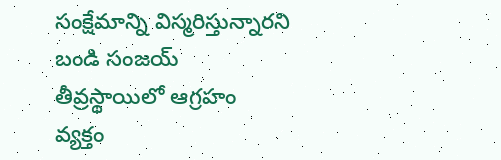సంక్షేమాన్ని విస్మరిస్తున్నారని బండి సంజయ్ తీవ్రస్థాయిలో ఆగ్రహం వ్యక్తం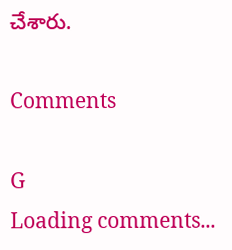చేశారు.

Comments

G
Loading comments...